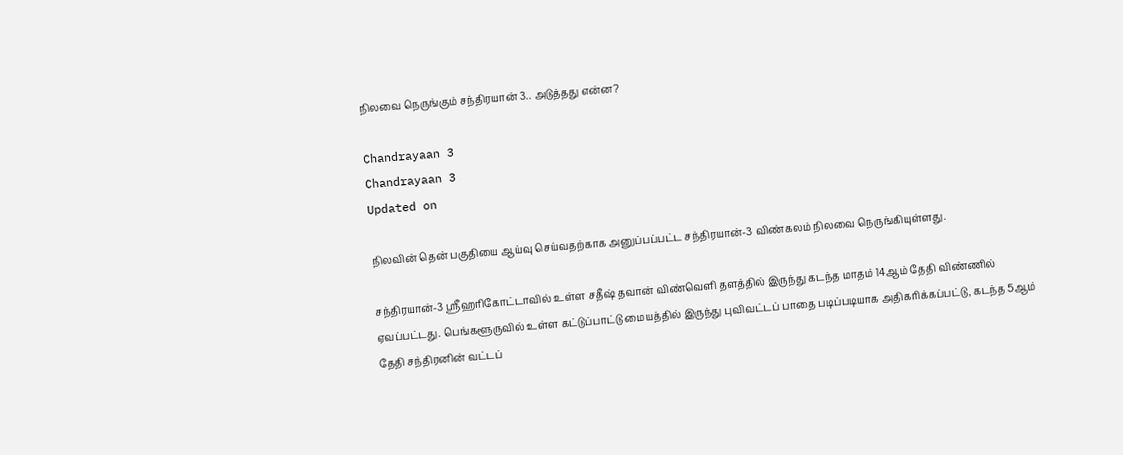நிலவை நெருங்கும் சந்திரயான் 3.. அடுத்தது என்ன?

Chandrayaan 3
Chandrayaan 3
Updated on

நிலவின் தென் பகுதியை ஆய்வு செய்வதற்காக அனுப்பப்பட்ட சந்திரயான்-3 விண்கலம் நிலவை நெருங்கியுள்ளது.

சந்திரயான்-3 ஸ்ரீஹரிகோட்டாவில் உள்ள சதீஷ் தவான் விண்வெளி தளத்தில் இருந்து கடந்த மாதம் 14ஆம் தேதி விண்ணில் ஏவப்பட்டது. பெங்களூருவில் உள்ள கட்டுப்பாட்டு மையத்தில் இருந்து புவிவட்டப் பாதை படிப்படியாக அதிகரிக்கப்பட்டு, கடந்த 5ஆம் தேதி சந்திரனின் வட்டப்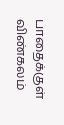பாதைக்குள் விண்கலம்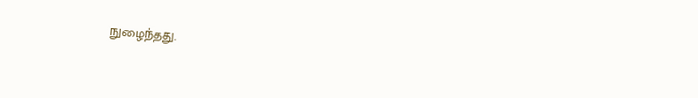நுழைந்தது.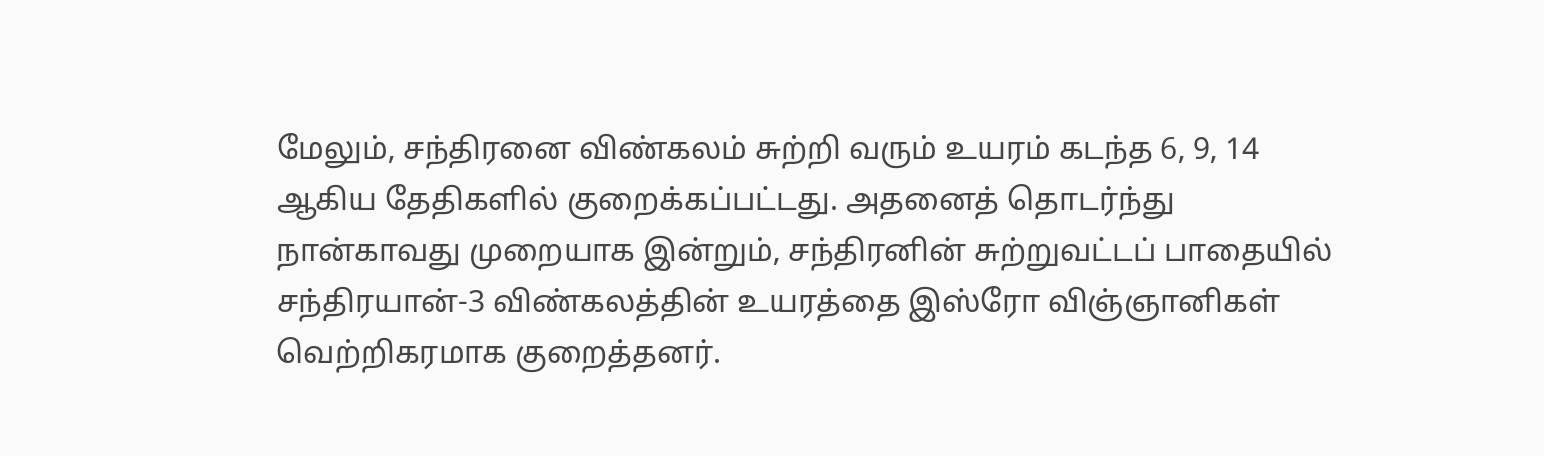மேலும், சந்திரனை விண்கலம் சுற்றி வரும் உயரம் கடந்த 6, 9, 14 ஆகிய தேதிகளில் குறைக்கப்பட்டது. அதனைத் தொடர்ந்து நான்காவது முறையாக இன்றும், சந்திரனின் சுற்றுவட்டப் பாதையில் சந்திரயான்-3 விண்கலத்தின் உயரத்தை இஸ்ரோ விஞ்ஞானிகள் வெற்றிகரமாக குறைத்தனர்.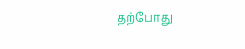தற்போது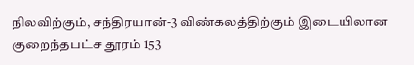நிலவிற்கும், சந்திரயான்-3 விண்கலத்திற்கும் இடையிலான குறைந்தபட்ச தூரம் 153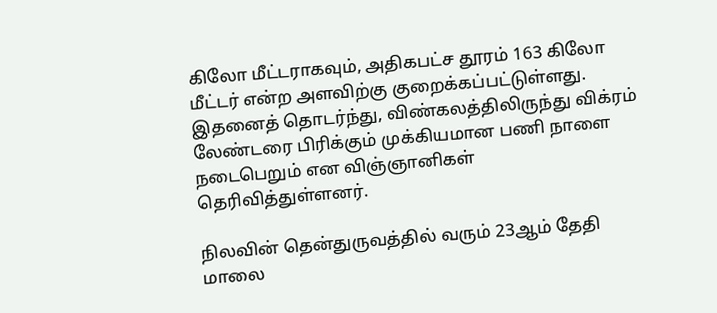கிலோ மீட்டராகவும், அதிகபட்ச தூரம் 163 கிலோ மீட்டர் என்ற அளவிற்கு குறைக்கப்பட்டுள்ளது. இதனைத் தொடர்ந்து, விண்கலத்திலிருந்து விக்ரம் லேண்டரை பிரிக்கும் முக்கியமான பணி நாளை நடைபெறும் என விஞ்ஞானிகள் தெரிவித்துள்ளனர்.

நிலவின் தென்துருவத்தில் வரும் 23ஆம் தேதி மாலை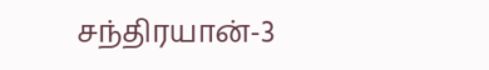சந்திரயான்-3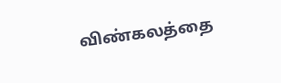விண்கலத்தை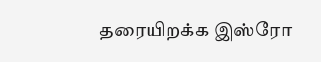தரையிறக்க இஸ்ரோ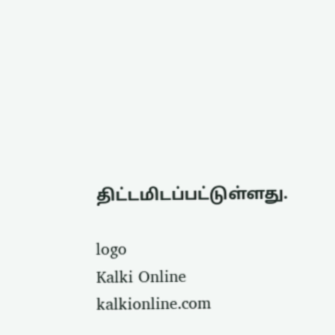திட்டமிடப்பட்டுள்ளது.

logo
Kalki Online
kalkionline.com